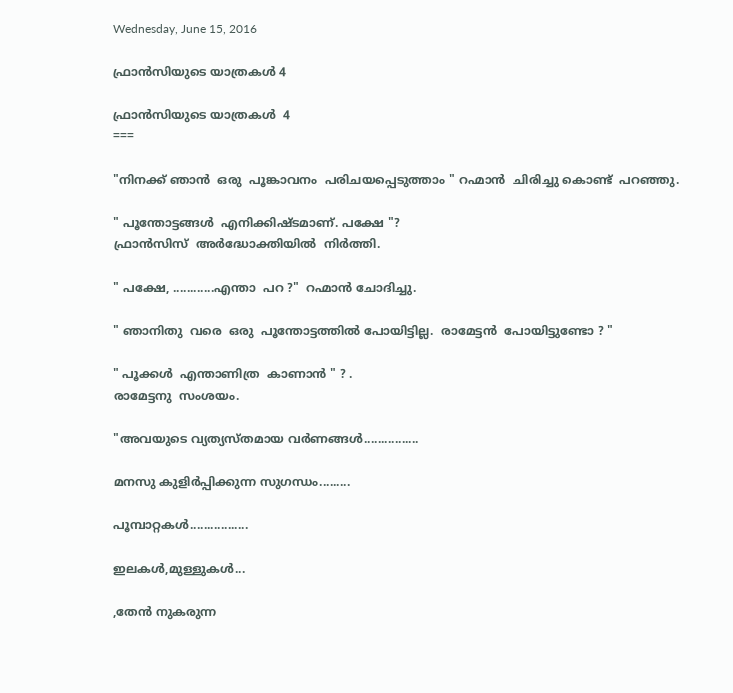Wednesday, June 15, 2016

ഫ്രാന്‍സിയുടെ യാത്രകള്‍ 4

ഫ്രാന്‍സിയുടെ യാത്രകള്‍  4
===

"നിനക്ക് ഞാന്‍  ഒരു  പൂങ്കാവനം  പരിചയപ്പെടുത്താം " റഹ്മാന്‍  ചിരിച്ചു കൊണ്ട്  പറഞ്ഞു.

" പൂന്തോട്ടങ്ങൾ  എനിക്കിഷ്ടമാണ്. പക്ഷേ "?
ഫ്രാൻസിസ്  അർദ്ധോക്തിയിൽ  നിർത്തി.

" പക്ഷേ, ............എന്താ  പറ ?"  റഹ്മാന്‍ ചോദിച്ചു.

" ഞാനിതു  വരെ  ഒരു  പൂന്തോട്ടത്തിൽ പോയിട്ടില്ല.  രാമേട്ടൻ  പോയിട്ടുണ്ടോ ? "

" പൂക്കള്‍  എന്താണിത്ര  കാണാന്‍ " ? .
രാമേട്ടനു  സംശയം.

"അവയുടെ വ്യത്യസ്തമായ വർണങ്ങൾ................

മനസു കുളിർപ്പിക്കുന്ന സുഗന്ധം.........

പൂമ്പാറ്റകൾ.................

ഇലകൾ,മുള്ളുകള്‍...

,തേൻ നുകരുന്ന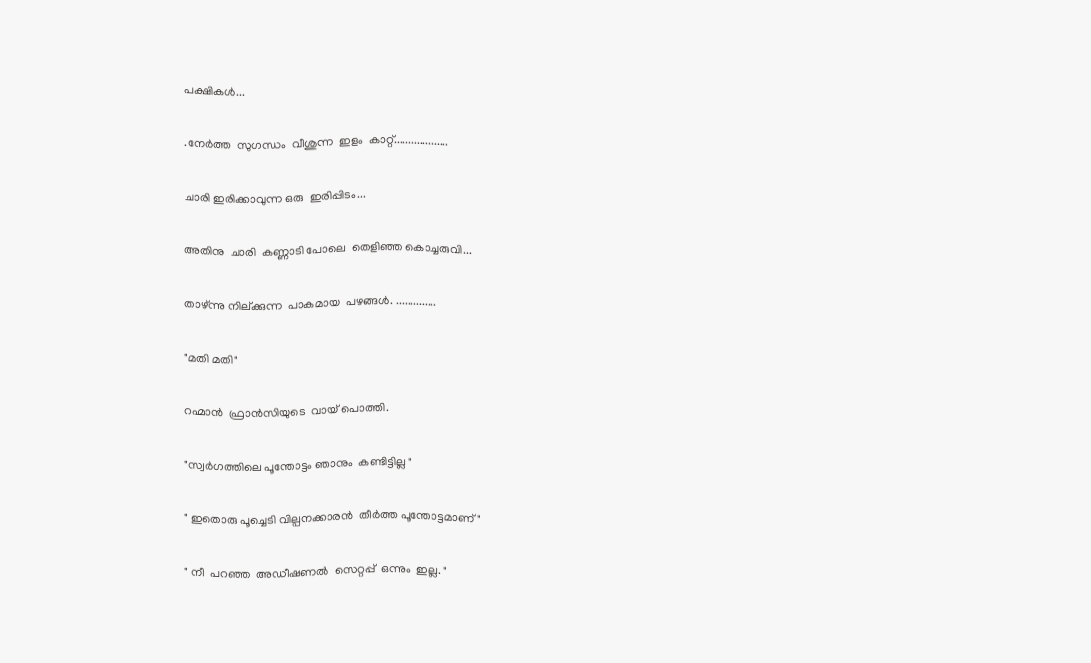പക്ഷികള്‍...

.നേർത്ത  സുഗന്ധം  വീശുന്ന  ഇളം  കാറ്റ്...................

ചാരി ഇരിക്കാവുന്ന ഒരു  ഇരിപ്പിടം...

അതിനു  ചാരി  കണ്ണാടി പോലെ  തെളിഞ്ഞ കൊച്ചരുവി...

താഴ്ന്നു നില്ക്കുന്ന  പാകമായ  പഴങ്ങള്‍. ..............

"മതി മതി"

റഹ്മാന്‍  ഫ്രാന്‍സിയുടെ  വായ് പൊത്തി.

"സ്വർഗത്തിലെ പൂന്തോട്ടം ഞാനും  കണ്ടിട്ടില്ല "

" ഇതൊരു പൂച്ചെടി വില്പനക്കാരൻ  തീർത്ത പൂന്തോട്ടമാണ് "

" നീ  പറഞ്ഞ  അഡീഷണല്‍  സെറ്റപ്പ്  ഒന്നും  ഇല്ല. "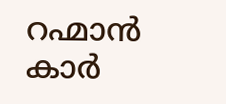റഹ്മാന്‍  കാർ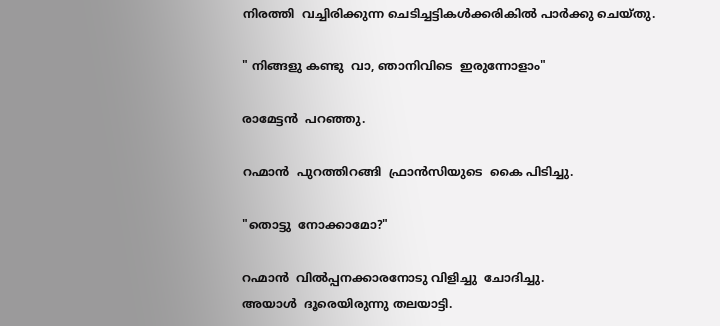നിരത്തി  വച്ചിരിക്കുന്ന ചെടിച്ചട്ടികൾക്കരികിൽ പാർക്കു ചെയ്തു.

" നിങ്ങളു കണ്ടു  വാ, ഞാനിവിടെ  ഇരുന്നോളാം"

രാമേട്ടൻ  പറഞ്ഞു.

റഹ്മാന്‍  പുറത്തിറങ്ങി  ഫ്രാന്‍സിയുടെ  കൈ പിടിച്ചു.

"തൊട്ടു  നോക്കാമോ?"

റഹ്മാന്‍  വില്‍പ്പനക്കാരനോടു വിളിച്ചു  ചോദിച്ചു.
അയാള്‍  ദൂരെയിരുന്നു തലയാട്ടി.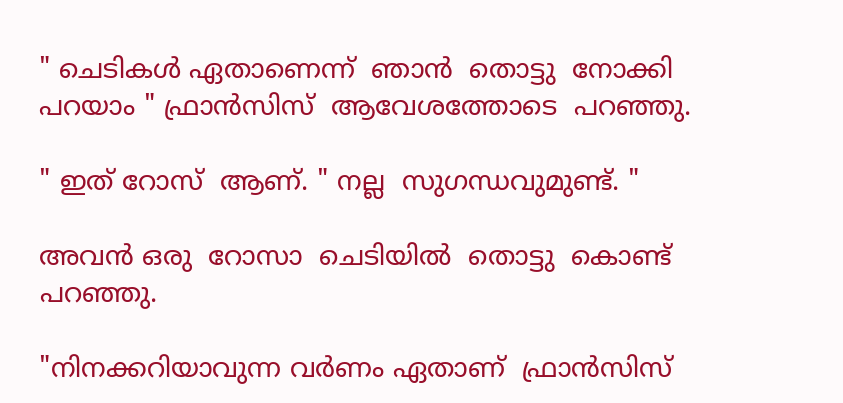" ചെടികൾ ഏതാണെന്ന്  ഞാന്‍  തൊട്ടു  നോക്കി  പറയാം " ഫ്രാന്‍സിസ്  ആവേശത്തോടെ  പറഞ്ഞു.

" ഇത് റോസ്  ആണ്. " നല്ല  സുഗന്ധവുമുണ്ട്. "

അവൻ ഒരു  റോസാ  ചെടിയിൽ  തൊട്ടു  കൊണ്ട് പറഞ്ഞു.

"നിനക്കറിയാവുന്ന വർണം ഏതാണ്  ഫ്രാന്‍സിസ്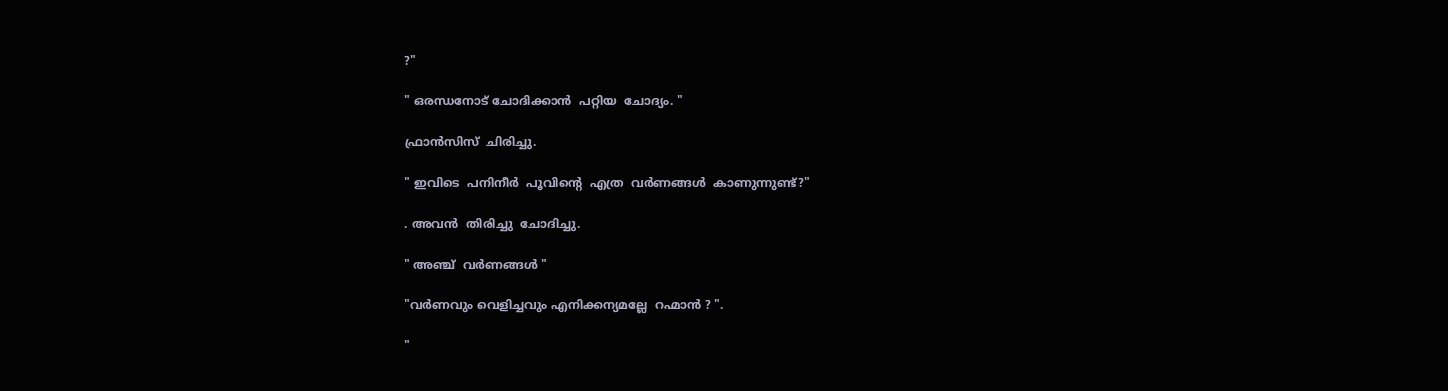?"

" ഒരന്ധനോട് ചോദിക്കാൻ  പറ്റിയ  ചോദ്യം. "

ഫ്രാന്‍സിസ്  ചിരിച്ചു.

" ഇവിടെ  പനിനീര്‍  പൂവിന്റെ  എത്ര  വർണങ്ങൾ  കാണുന്നുണ്ട്?"

. അവന്‍  തിരിച്ചു  ചോദിച്ചു.

" അഞ്ച്  വർണങ്ങൾ "

"വർണവും വെളിച്ചവും എനിക്കന്യമല്ലേ  റഹ്മാന്‍ ? ".

"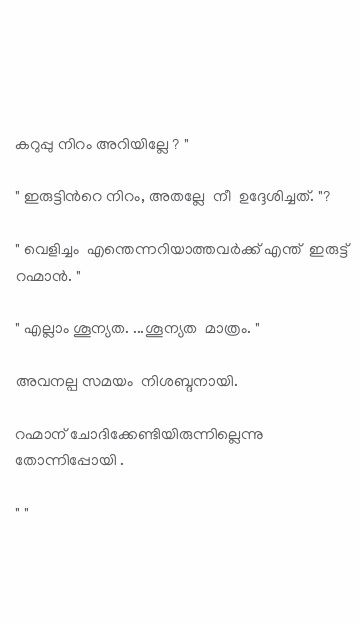കറുപ്പു നിറം അറിയില്ലേ ? "

" ഇരുട്ടിൻറെ നിറം, അതല്ലേ  നീ  ഉദ്ദേശിച്ചത്. "?

" വെളിച്ചം  എന്തെന്നറിയാത്തവർക്ക് എന്ത്  ഇരുട്ട്  റഹ്മാന്‍. "

" എല്ലാം ശൂന്യത. ...ശൂന്യത  മാത്രം. "

അവനല്പ സമയം  നിശബ്ദനായി.

റഹ്മാന് ചോദിക്കേണ്ടിയിരുന്നില്ലെന്നു  തോന്നിപ്പോയി .

" "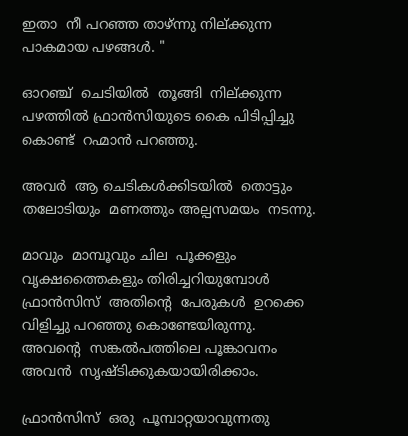ഇതാ  നീ പറഞ്ഞ താഴ്ന്നു നില്ക്കുന്ന പാകമായ പഴങ്ങള്‍. "

ഓറഞ്ച്  ചെടിയിൽ  തൂങ്ങി  നില്ക്കുന്ന  പഴത്തിൽ ഫ്രാന്‍സിയുടെ കൈ പിടിപ്പിച്ചു കൊണ്ട്  റഹ്മാന്‍ പറഞ്ഞു.

അവര്‍  ആ ചെടികള്‍ക്കിടയിൽ  തൊട്ടും  തലോടിയും  മണത്തും അല്പസമയം  നടന്നു.

മാവും  മാമ്പൂവും ചില  പൂക്കളും  വൃക്ഷത്തൈകളും തിരിച്ചറിയുമ്പോൾ ഫ്രാന്‍സിസ്  അതിന്റെ  പേരുകള്‍  ഉറക്കെ വിളിച്ചു പറഞ്ഞു കൊണ്ടേയിരുന്നു.
അവന്റെ  സങ്കൽപത്തിലെ പൂങ്കാവനം  അവന്‍  സൃഷ്ടിക്കുകയായിരിക്കാം.

ഫ്രാന്‍സിസ്  ഒരു  പൂമ്പാറ്റയാവുന്നതു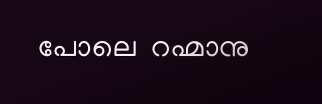പോലെ  റഹ്മാനു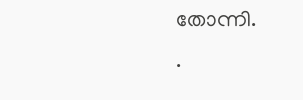തോന്നി.
.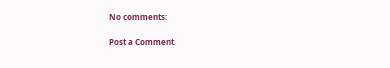No comments:

Post a Comment